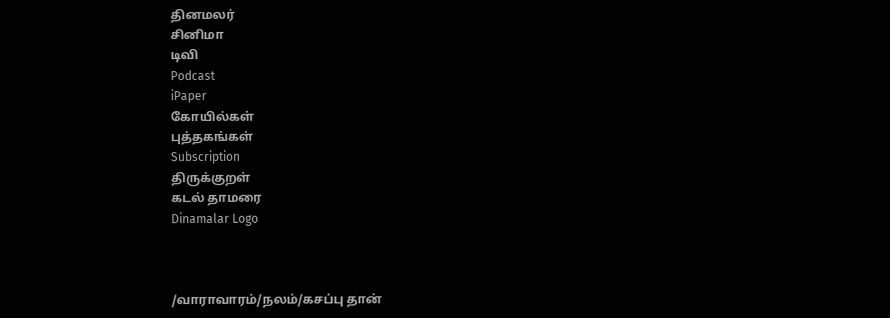தினமலர்
சினிமா
டிவி
Podcast
iPaper
கோயில்கள்
புத்தகங்கள்
Subscription
திருக்குறள்
கடல் தாமரை
Dinamalar Logo



/வாராவாரம்/நலம்/கசப்பு தான்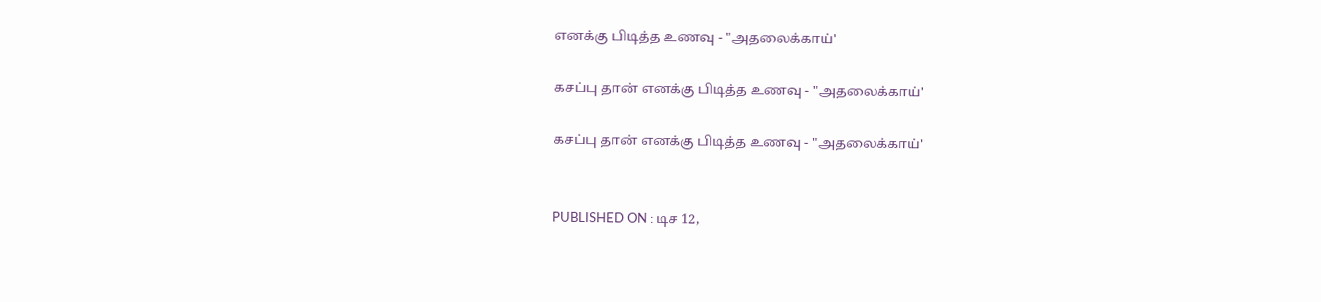எனக்கு பிடித்த உணவு - "அதலைக்காய்'

கசப்பு தான் எனக்கு பிடித்த உணவு - "அதலைக்காய்'

கசப்பு தான் எனக்கு பிடித்த உணவு - "அதலைக்காய்'


PUBLISHED ON : டிச 12,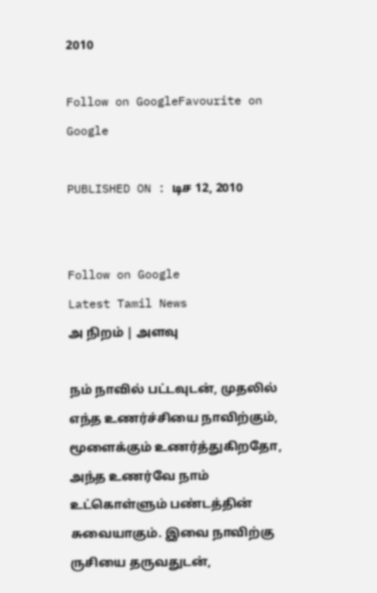2010

Follow on GoogleFavourite on Google

PUBLISHED ON : டிச 12, 2010


Follow on Google
Latest Tamil News
அ நிறம் | அளவு

நம் நாவில் பட்டவுடன், முதலில் எந்த உணர்ச்சியை நாவிற்கும், மூளைக்கும் உணர்த்துகிறதோ, அந்த உணர்வே நாம் உட்கொள்ளும் பண்டத்தின் சுவையாகும். இவை நாவிற்கு ருசியை தருவதுடன்,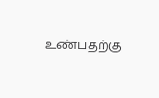உண்பதற்கு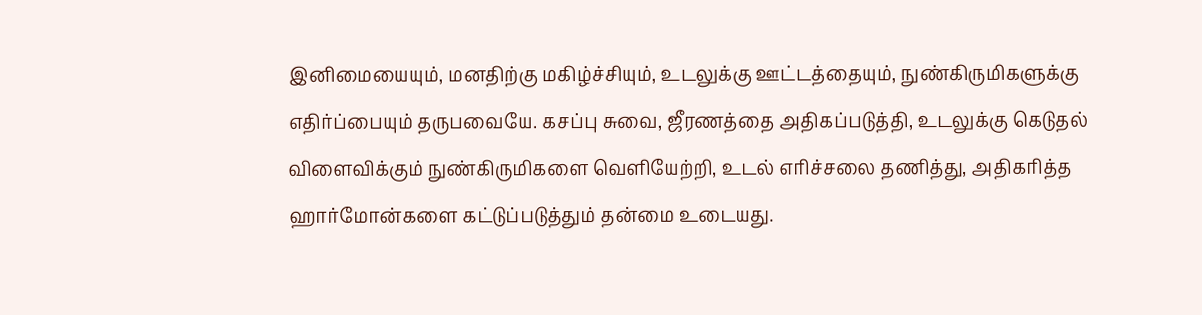இனிமையையும், மனதிற்கு மகிழ்ச்சியும், உடலுக்கு ஊட்டத்தையும், நுண்கிருமிகளுக்கு எதிர்ப்பையும் தருபவையே. கசப்பு சுவை, ஜீரணத்தை அதிகப்படுத்தி, உடலுக்கு கெடுதல் விளைவிக்கும் நுண்கிருமிகளை வெளியேற்றி, உடல் எரிச்சலை தணித்து, அதிகரித்த ஹார்மோன்களை கட்டுப்படுத்தும் தன்மை உடையது.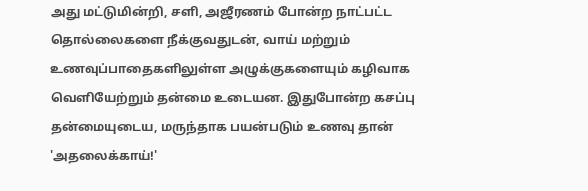அது மட்டுமின்றி, சளி, அஜீரணம் போன்ற நாட்பட்ட தொல்லைகளை நீக்குவதுடன், வாய் மற்றும் உணவுப்பாதைகளிலுள்ள அழுக்குகளையும் கழிவாக வெளியேற்றும் தன்மை உடையன. இதுபோன்ற கசப்பு தன்மையுடைய, மருந்தாக பயன்படும் உணவு தான் 'அதலைக்காய்!'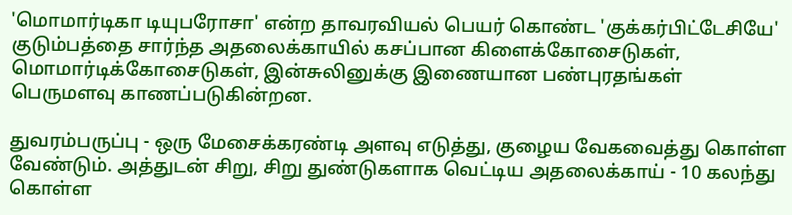'மொமார்டிகா டியுபரோசா' என்ற தாவரவியல் பெயர் கொண்ட 'குக்கர்பிட்டேசியே' குடும்பத்தை சார்ந்த அதலைக்காயில் கசப்பான கிளைக்கோசைடுகள், மொமார்டிக்கோசைடுகள், இன்சுலினுக்கு இணையான பண்புரதங்கள் பெருமளவு காணப்படுகின்றன.

துவரம்பருப்பு - ஒரு மேசைக்கரண்டி அளவு எடுத்து, குழைய வேகவைத்து கொள்ள வேண்டும். அத்துடன் சிறு, சிறு துண்டுகளாக வெட்டிய அதலைக்காய் - 10 கலந்து கொள்ள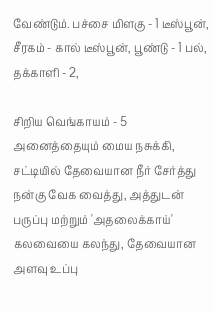வேண்டும். பச்சை மிளகு - 1 டீஸ்பூன், சீரகம் - கால் டீஸ்பூன், பூண்டு - 1 பல், தக்காளி - 2,

சிறிய வெங்காயம் - 5 அனைத்தையும் மைய நசுக்கி, சட்டியில் தேவையான நீர் சேர்த்து நன்கு வேக வைத்து, அத்துடன் பருப்பு மற்றும் 'அதலைக்காய்' கலவையை கலந்து, தேவையான அளவு உப்பு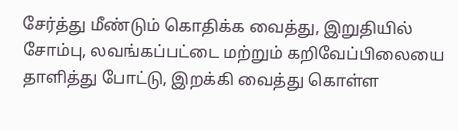சேர்த்து மீண்டும் கொதிக்க வைத்து, இறுதியில் சோம்பு, லவங்கப்பட்டை மற்றும் கறிவேப்பிலையை தாளித்து போட்டு, இறக்கி வைத்து கொள்ள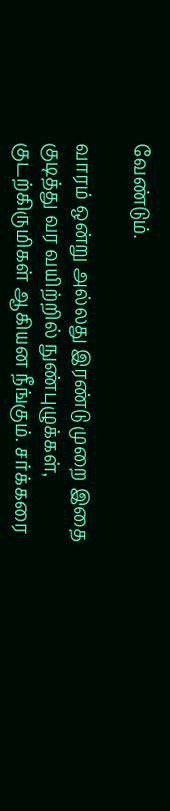வேண்டும்.

வாரம் ஒன்று அல்லது இரண்டு முறை இதை குடித்து வர வயிற்றில் நுண்புழுக்கள், குடற்கிருமிகள் ஆகியன நீங்கும். சர்க்கரை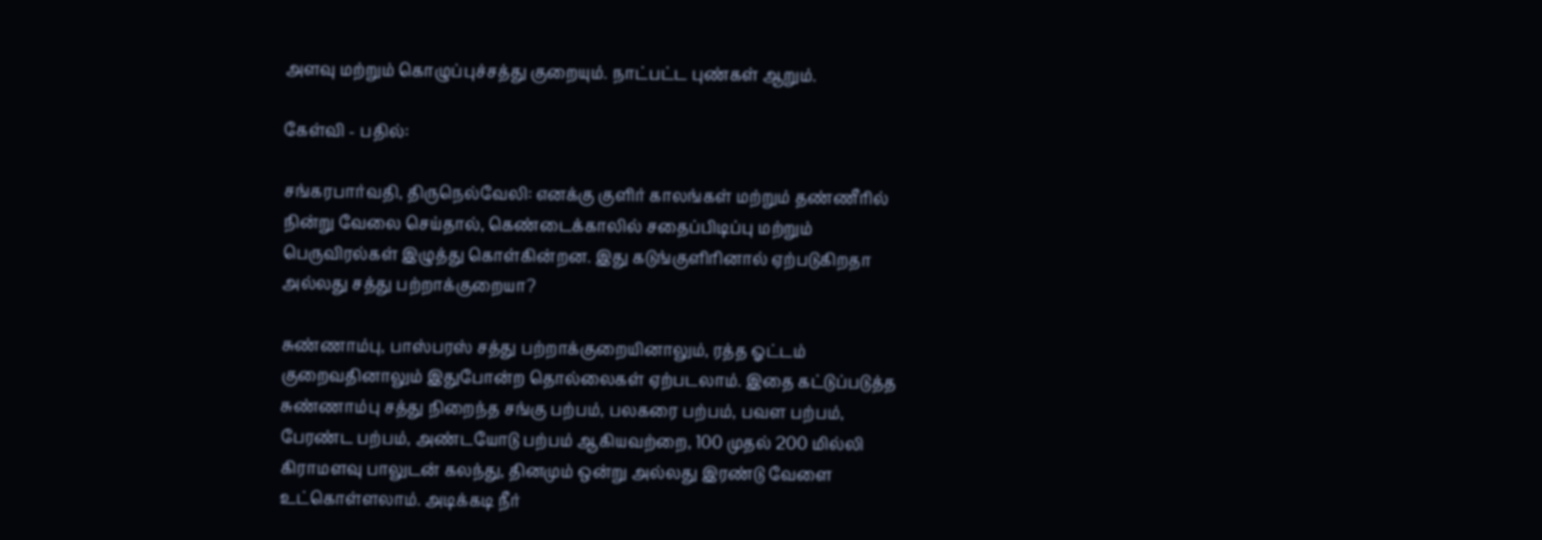அளவு மற்றும் கொழுப்புச்சத்து குறையும். நாட்பட்ட புண்கள் ஆறும்.

கேள்வி - பதில்:

சங்கரபார்வதி, திருநெல்வேலி: எனக்கு குளிர் காலங்கள் மற்றும் தண்ணீரில் நின்று வேலை செய்தால், கெண்டைக்காலில் சதைப்பிடிப்பு மற்றும் பெருவிரல்கள் இழுத்து கொள்கின்றன. இது கடுங்குளிரினால் ஏற்படுகிறதா அல்லது சத்து பற்றாக்குறையா?

சுண்ணாம்பு, பாஸ்பரஸ் சத்து பற்றாக்குறையினாலும், ரத்த ஓட்டம் குறைவதினாலும் இதுபோன்ற தொல்லைகள் ஏற்படலாம். இதை கட்டுப்படுத்த சுண்ணாம்பு சத்து நிறைந்த சங்கு பற்பம், பலகரை பற்பம், பவள பற்பம், பேரண்ட பற்பம், அண்டயோடு பற்பம் ஆகியவற்றை, 100 முதல் 200 மில்லி கிராமளவு பாலுடன் கலந்து, தினமும் ஒன்று அல்லது இரண்டு வேளை உட்கொள்ளலாம். அடிக்கடி நீர்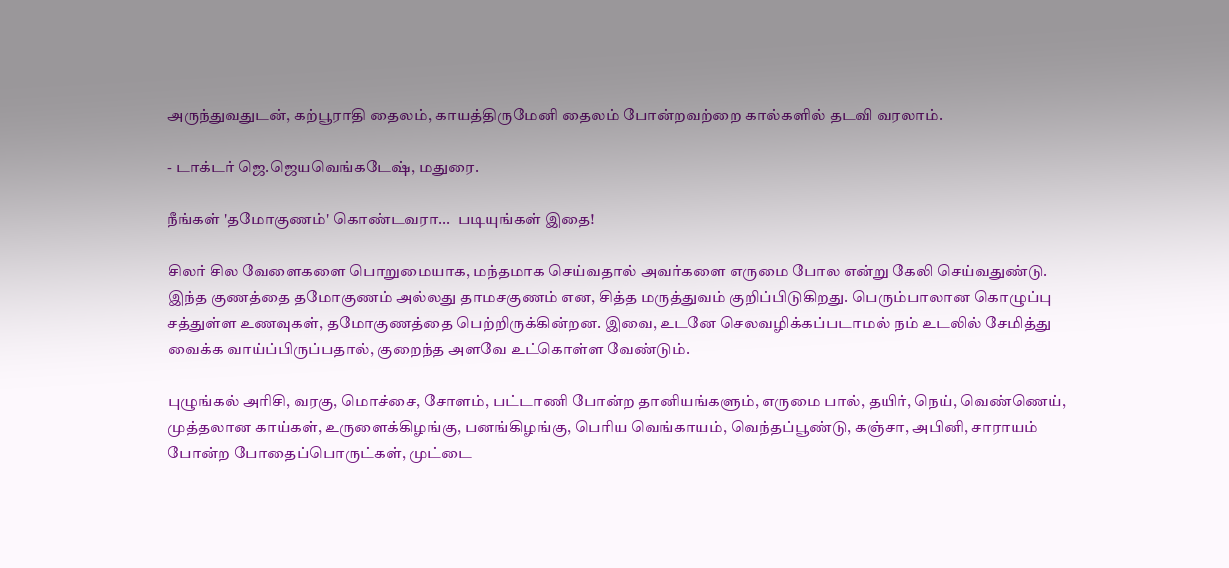அருந்துவதுடன், கற்பூராதி தைலம், காயத்திருமேனி தைலம் போன்றவற்றை கால்களில் தடவி வரலாம்.

- டாக்டர் ஜெ.ஜெயவெங்கடேஷ், மதுரை.

நீங்கள் 'தமோகுணம்' கொண்டவரா...  படியுங்கள் இதை!

சிலர் சில வேளைகளை பொறுமையாக, மந்தமாக செய்வதால் அவர்களை எருமை போல என்று கேலி செய்வதுண்டு. இந்த குணத்தை தமோகுணம் அல்லது தாமசகுணம் என, சித்த மருத்துவம் குறிப்பிடுகிறது. பெரும்பாலான கொழுப்பு சத்துள்ள உணவுகள், தமோகுணத்தை பெற்றிருக்கின்றன. இவை, உடனே செலவழிக்கப்படாமல் நம் உடலில் சேமித்து வைக்க வாய்ப்பிருப்பதால், குறைந்த அளவே உட்கொள்ள வேண்டும்.

புழுங்கல் அரிசி, வரகு, மொச்சை, சோளம், பட்டாணி போன்ற தானியங்களும், எருமை பால், தயிர், நெய், வெண்ணெய், முத்தலான காய்கள், உருளைக்கிழங்கு, பனங்கிழங்கு, பெரிய வெங்காயம், வெந்தப்பூண்டு, கஞ்சா, அபினி, சாராயம் போன்ற போதைப்பொருட்கள், முட்டை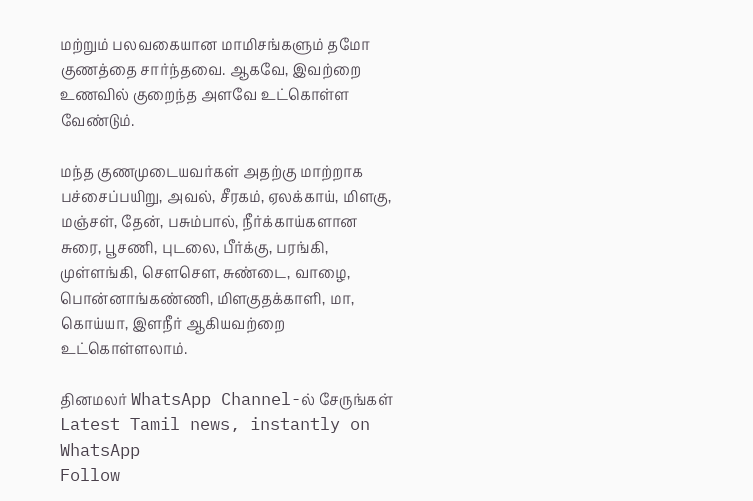மற்றும் பலவகையான மாமிசங்களும் தமோ குணத்தை சார்ந்தவை. ஆகவே, இவற்றை உணவில் குறைந்த அளவே உட்கொள்ள வேண்டும்.

மந்த குணமுடையவர்கள் அதற்கு மாற்றாக பச்சைப்பயிறு, அவல், சீரகம், ஏலக்காய், மிளகு, மஞ்சள், தேன், பசும்பால், நீர்க்காய்களான சுரை, பூசணி, புடலை, பீர்க்கு, பரங்கி, முள்ளங்கி, சௌசௌ, சுண்டை, வாழை, பொன்னாங்கண்ணி, மிளகுதக்காளி, மா, கொய்யா, இளநீர் ஆகியவற்றை உட்கொள்ளலாம்.

தினமலர் WhatsApp Channel-ல் சேருங்கள்
Latest Tamil news, instantly on WhatsApp
Follow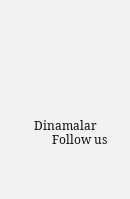Dinamalar
      Follow us